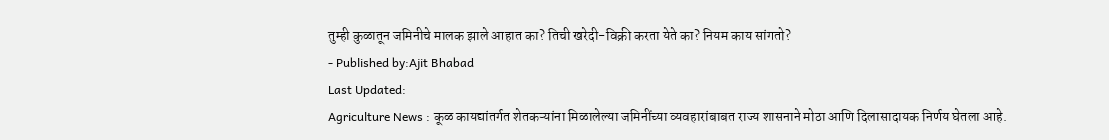तुम्ही कुळातून जमिनीचे मालक झाले आहात का? तिची खरेदी-विक्री करता येते का? नियम काय सांगतो?
- Published by:Ajit Bhabad
Last Updated:
Agriculture News : कूळ कायद्यांतर्गत शेतकऱ्यांना मिळालेल्या जमिनींच्या व्यवहारांबाबत राज्य शासनाने मोठा आणि दिलासादायक निर्णय घेतला आहे.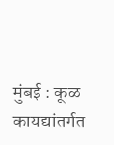मुंबई : कूळ कायद्यांतर्गत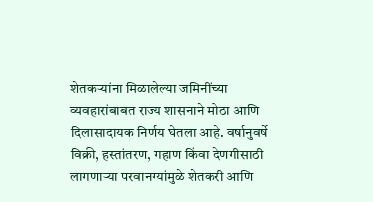शेतकऱ्यांना मिळालेल्या जमिनींच्या व्यवहारांबाबत राज्य शासनाने मोठा आणि दिलासादायक निर्णय घेतला आहे. वर्षानुवर्षे विक्री, हस्तांतरण, गहाण किंवा देणगीसाठी लागणाऱ्या परवानग्यांमुळे शेतकरी आणि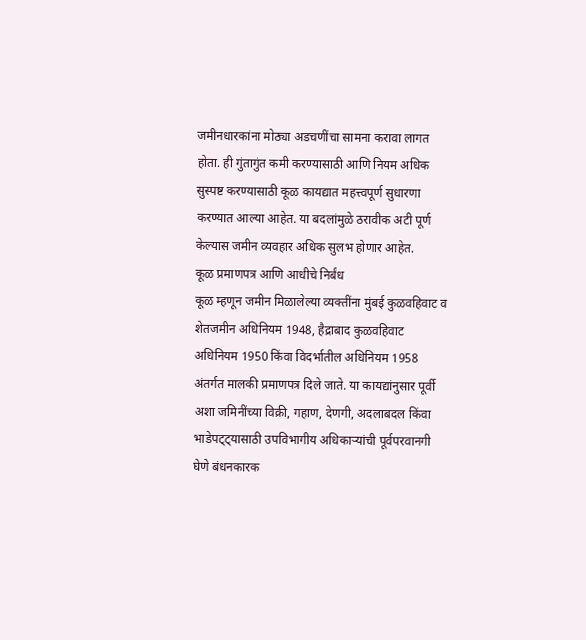जमीनधारकांना मोठ्या अडचणींचा सामना करावा लागत होता. ही गुंतागुंत कमी करण्यासाठी आणि नियम अधिक सुस्पष्ट करण्यासाठी कूळ कायद्यात महत्त्वपूर्ण सुधारणा करण्यात आल्या आहेत. या बदलांमुळे ठरावीक अटी पूर्ण केल्यास जमीन व्यवहार अधिक सुलभ होणार आहेत.
कूळ प्रमाणपत्र आणि आधीचे निर्बंध
कूळ म्हणून जमीन मिळालेल्या व्यक्तींना मुंबई कुळवहिवाट व शेतजमीन अधिनियम 1948, हैद्राबाद कुळवहिवाट अधिनियम 1950 किंवा विदर्भातील अधिनियम 1958 अंतर्गत मालकी प्रमाणपत्र दिले जाते. या कायद्यांनुसार पूर्वी अशा जमिनींच्या विक्री, गहाण, देणगी, अदलाबदल किंवा भाडेपट्ट्यासाठी उपविभागीय अधिकाऱ्यांची पूर्वपरवानगी घेणे बंधनकारक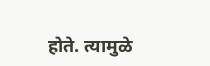होते. त्यामुळे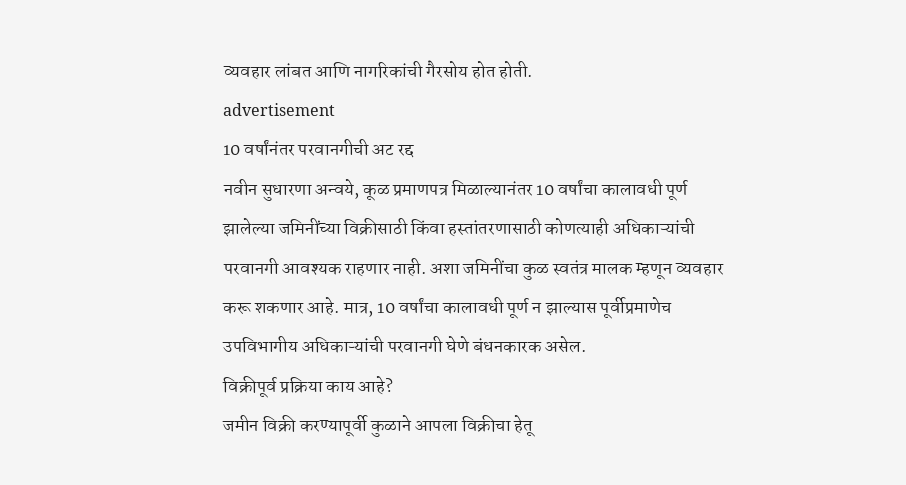व्यवहार लांबत आणि नागरिकांची गैरसोय होत होती.
advertisement
10 वर्षांनंतर परवानगीची अट रद्द
नवीन सुधारणा अन्वये, कूळ प्रमाणपत्र मिळाल्यानंतर 10 वर्षांचा कालावधी पूर्ण झालेल्या जमिनींच्या विक्रीसाठी किंवा हस्तांतरणासाठी कोणत्याही अधिकाऱ्यांची परवानगी आवश्यक राहणार नाही. अशा जमिनींचा कुळ स्वतंत्र मालक म्हणून व्यवहार करू शकणार आहे. मात्र, 10 वर्षांचा कालावधी पूर्ण न झाल्यास पूर्वीप्रमाणेच उपविभागीय अधिकाऱ्यांची परवानगी घेणे बंधनकारक असेल.
विक्रीपूर्व प्रक्रिया काय आहे?
जमीन विक्री करण्यापूर्वी कुळाने आपला विक्रीचा हेतू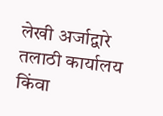लेखी अर्जाद्वारे तलाठी कार्यालय किंवा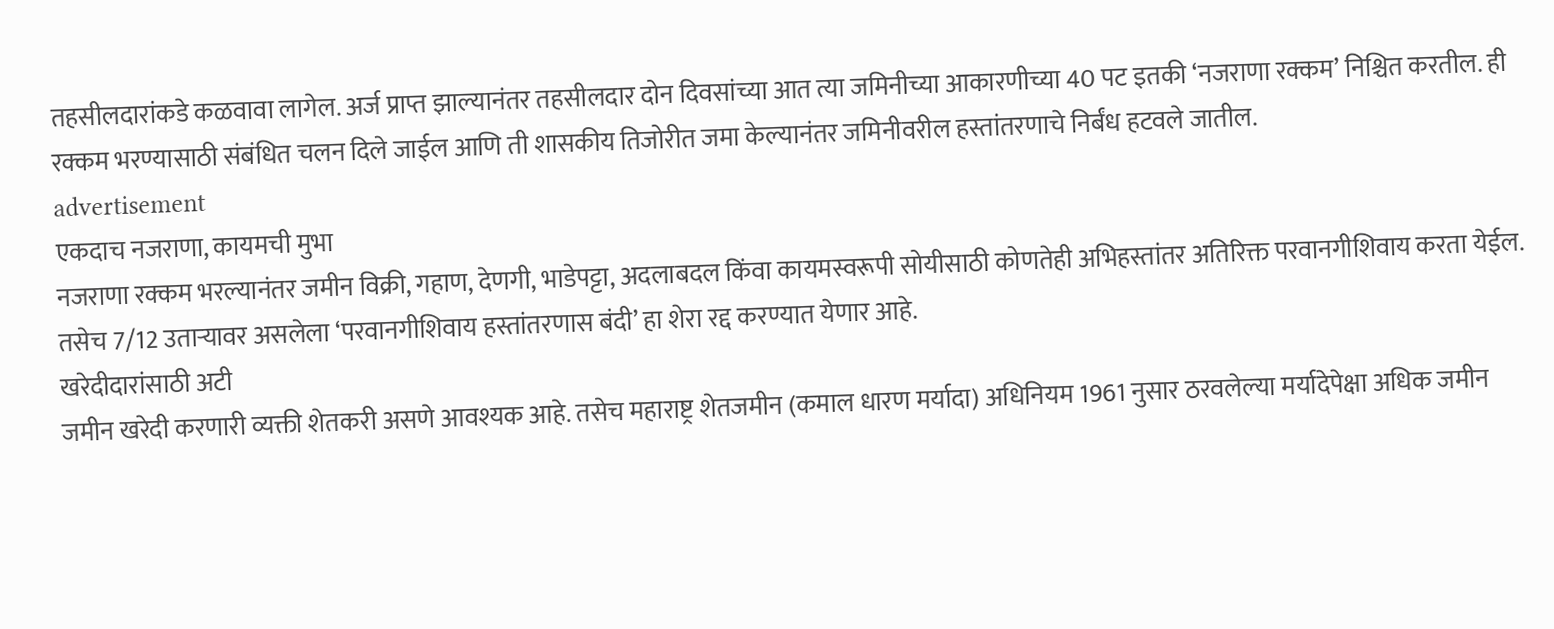तहसीलदारांकडे कळवावा लागेल. अर्ज प्राप्त झाल्यानंतर तहसीलदार दोन दिवसांच्या आत त्या जमिनीच्या आकारणीच्या 40 पट इतकी ‘नजराणा रक्कम’ निश्चित करतील. ही रक्कम भरण्यासाठी संबंधित चलन दिले जाईल आणि ती शासकीय तिजोरीत जमा केल्यानंतर जमिनीवरील हस्तांतरणाचे निर्बंध हटवले जातील.
advertisement
एकदाच नजराणा, कायमची मुभा
नजराणा रक्कम भरल्यानंतर जमीन विक्री, गहाण, देणगी, भाडेपट्टा, अदलाबदल किंवा कायमस्वरूपी सोयीसाठी कोणतेही अभिहस्तांतर अतिरिक्त परवानगीशिवाय करता येईल. तसेच 7/12 उताऱ्यावर असलेला ‘परवानगीशिवाय हस्तांतरणास बंदी’ हा शेरा रद्द करण्यात येणार आहे.
खरेदीदारांसाठी अटी
जमीन खरेदी करणारी व्यक्ती शेतकरी असणे आवश्यक आहे. तसेच महाराष्ट्र शेतजमीन (कमाल धारण मर्यादा) अधिनियम 1961 नुसार ठरवलेल्या मर्यादेपेक्षा अधिक जमीन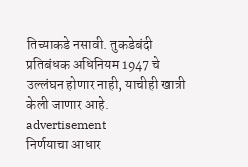तिच्याकडे नसावी. तुकडेबंदी प्रतिबंधक अधिनियम 1947 चे उल्लंघन होणार नाही, याचीही खात्री केली जाणार आहे.
advertisement
निर्णयाचा आधार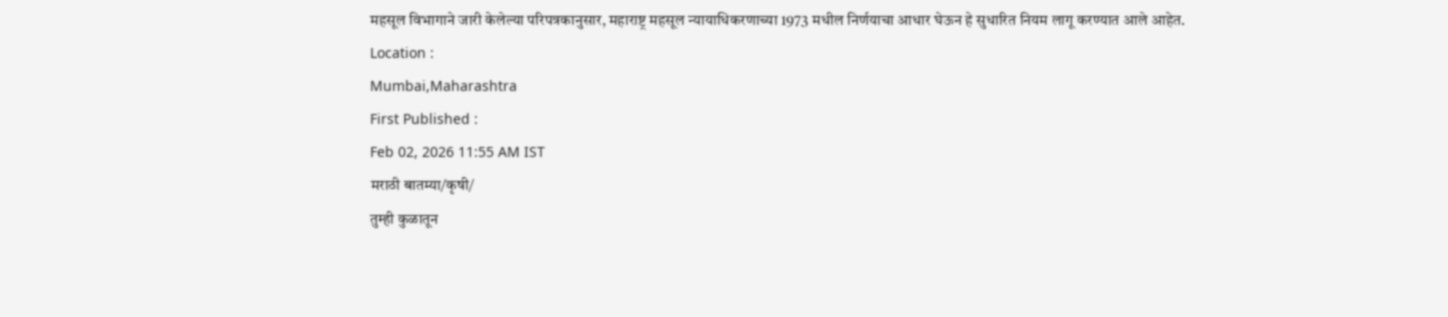महसूल विभागाने जारी केलेल्या परिपत्रकानुसार, महाराष्ट्र महसूल न्यायाधिकरणाच्या 1973 मधील निर्णयाचा आधार घेऊन हे सुधारित नियम लागू करण्यात आले आहेत.
Location :
Mumbai,Maharashtra
First Published :
Feb 02, 2026 11:55 AM IST
मराठी बातम्या/कृषी/
तुम्ही कुळातून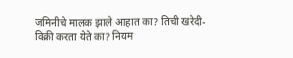जमिनीचे मालक झाले आहात का? तिची खरेदी-विक्री करता येते का? नियम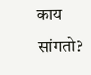काय सांगतो?